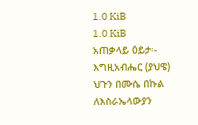1.0 KiB
1.0 KiB
አጠቃላይ ዕይታ፡-
እግዚአብሔር (ያህዌ) ህጉን በሙሴ በኩል ለእስራኤላውያን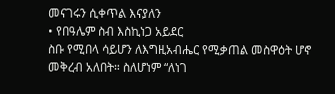መናገሩን ሲቀጥል እናያለን
• የበዓሌም ስብ እስኪነጋ አይደር
ስቡ የሚበላ ሳይሆን ለእግዚአብሔር የሚቃጠል መስዋዕት ሆኖ መቅረብ አለበት። ስለሆነም “ለነገ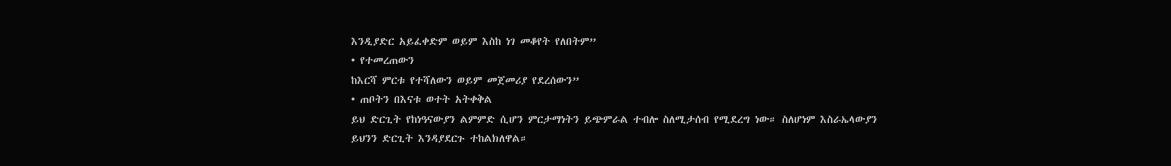እንዲያድር አይፈቀድም ወይም እስከ ነገ መቆየት የለበትም”
• የተመረጠውን
ከእርሻ ምርቱ የተሻለውን ወይም መጀመሪያ የደረሰውን”
• ጠቦትን በእናቱ ወተት አትቀቅል
ይህ ድርጊት የከነዓናውያን ልምምድ ሲሆን ምርታማነትን ይጭምራል ተብሎ ስለሚታሰብ የሚደረግ ነው። ስለሆነም እስራኤላውያን ይህንን ድርጊት እንዳያደርጉ ተከልክለዋል።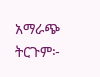አማራጭ ትርጉም፦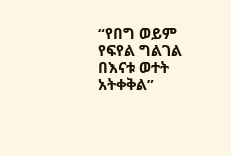“የበግ ወይም የፍየል ግልገል በእናቱ ወተት አትቀቅል”